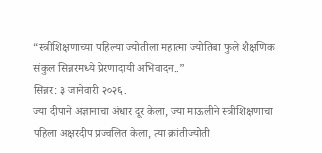“स्त्रीशिक्षणाच्या पहिल्या ज्योतीला महात्मा ज्योतिबा फुले शैक्षणिक संकुल सिन्नरमध्ये प्रेरणादायी अभिवादन..”
सिन्नर: ३ जानेवारी २०२६.
ज्या दीपाने अज्ञानाचा अंधार दूर केला, ज्या माऊलीने स्त्रीशिक्षणाचा पहिला अक्षरदीप प्रज्वलित केला, त्या क्रांतीज्योती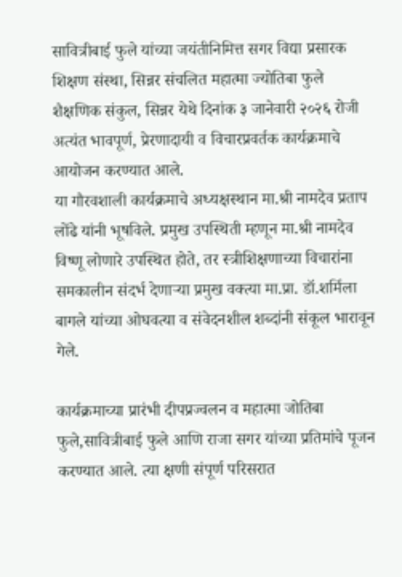सावित्रीबाई फुले यांच्या जयंतीनिमित्त सगर विद्या प्रसारक शिक्षण संस्था, सिन्नर संचलित महात्मा ज्योतिबा फुले शैक्षणिक संकुल, सिन्नर येथे दिनांक ३ जानेवारी २०२६ रोजी अत्यंत भावपूर्ण, प्रेरणादायी व विचारप्रवर्तक कार्यक्रमाचे आयोजन करण्यात आले.
या गौरवशाली कार्यक्रमाचे अध्यक्षस्थान मा.श्री नामदेव प्रताप लोंढे यांनी भूषविले. प्रमुख उपस्थिती म्हणून मा.श्री नामदेव विष्णू लोणारे उपस्थित होते, तर स्त्रीशिक्षणाच्या विचारांना समकालीन संदर्भ देणाऱ्या प्रमुख वक्त्या मा.प्रा. डॉ.शर्मिला बागले यांच्या ओघवत्या व संवेदनशील शब्दांनी संकूल भारावून गेले.

कार्यक्रमाच्या प्रारंभी दीपप्रज्वलन व महात्मा जोतिबा फुले,सावित्रीबाई फुले आणि राजा सगर यांच्या प्रतिमांचे पूजन करण्यात आले. त्या क्षणी संपूर्ण परिसरात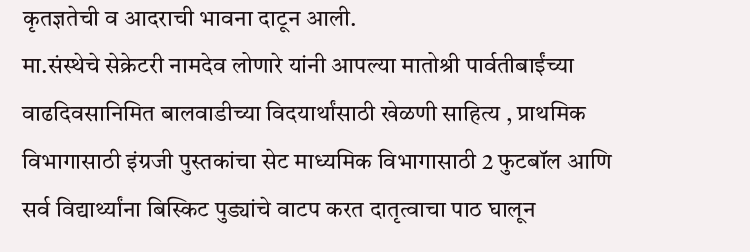कृतज्ञतेची व आदराची भावना दाटून आली.
मा.संस्थेचे सेक्रेटरी नामदेव लोणारे यांनी आपल्या मातोश्री पार्वतीबाईंच्या वाढदिवसानिमित बालवाडीच्या विदयार्थांसाठी खेळणी साहित्य , प्राथमिक विभागासाठी इंग्रजी पुस्तकांचा सेट माध्यमिक विभागासाठी 2 फुटबॉल आणि सर्व विद्यार्थ्यांना बिस्किट पुड्यांचे वाटप करत दातृत्वाचा पाठ घालून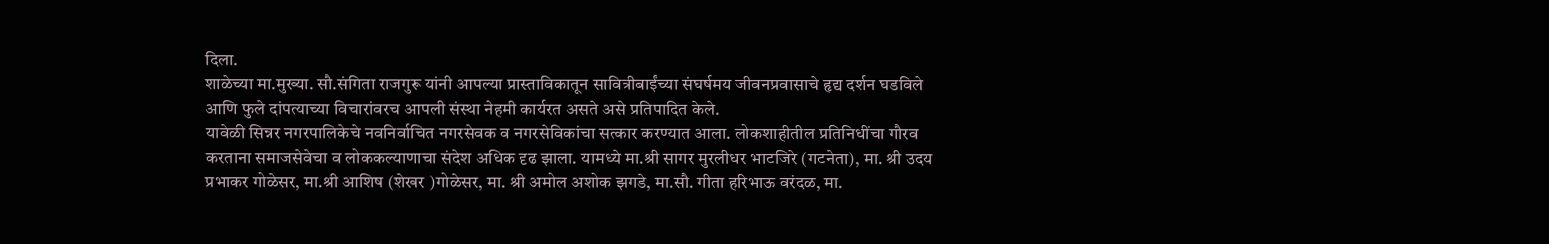दिला.
शाळेच्या मा.मुख्या. सौ.संगिता राजगुरू यांनी आपल्या प्रास्ताविकातून सावित्रीबाईंच्या संघर्षमय जीवनप्रवासाचे हृद्य दर्शन घडविले आणि फुले दांपत्याच्या विचारांवरच आपली संस्था नेहमी कार्यरत असते असे प्रतिपादित केले.
यावेळी सिन्नर नगरपालिकेचे नवनिर्वाचित नगरसेवक व नगरसेविकांचा सत्कार करण्यात आला. लोकशाहीतील प्रतिनिधींचा गौरव करताना समाजसेवेचा व लोककल्याणाचा संदेश अधिक दृढ झाला. यामध्ये मा.श्री सागर मुरलीधर भाटजिरे (गटनेता), मा. श्री उदय प्रभाकर गोळेसर, मा.श्री आशिष (शेखर )गोळेसर, मा. श्री अमोल अशोक झगडे, मा.सौ. गीता हरिभाऊ वरंदळ, मा.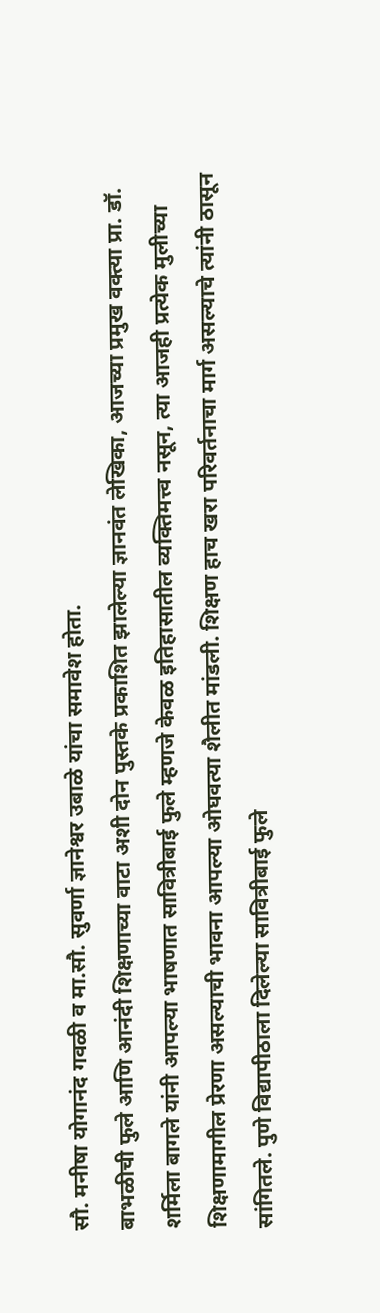सौ. मनीषा योगानंद गवळी व मा.सौ. सुवर्णा ज्ञानेश्वर उबाळे यांचा समावेश होता.
बाभळीची फुले आणि आनंदी शिक्षणाच्या वाटा अशी दोन पुस्तके प्रकाशित झालेल्या ज्ञानवंत लेखिका, आजच्या प्रमुख वक्त्या प्रा. डॉ. शर्मिला बागले यांनी आपल्या भाषणात सावित्रीबाई फुले म्हणजे केवळ इतिहासातील व्यक्तिमत्त्व नसून, त्या आजही प्रत्येक मुलीच्या शिक्षणामागील प्रेरणा असल्याची भावना आपल्या ओघवत्या शैलीत मांडली. शिक्षण हाच खरा परिवर्तनाचा मार्ग असल्याचे त्यांनी ठासून सांगितले. पुणे विद्यापीठाला दिलेल्या सावित्रीबाई फुले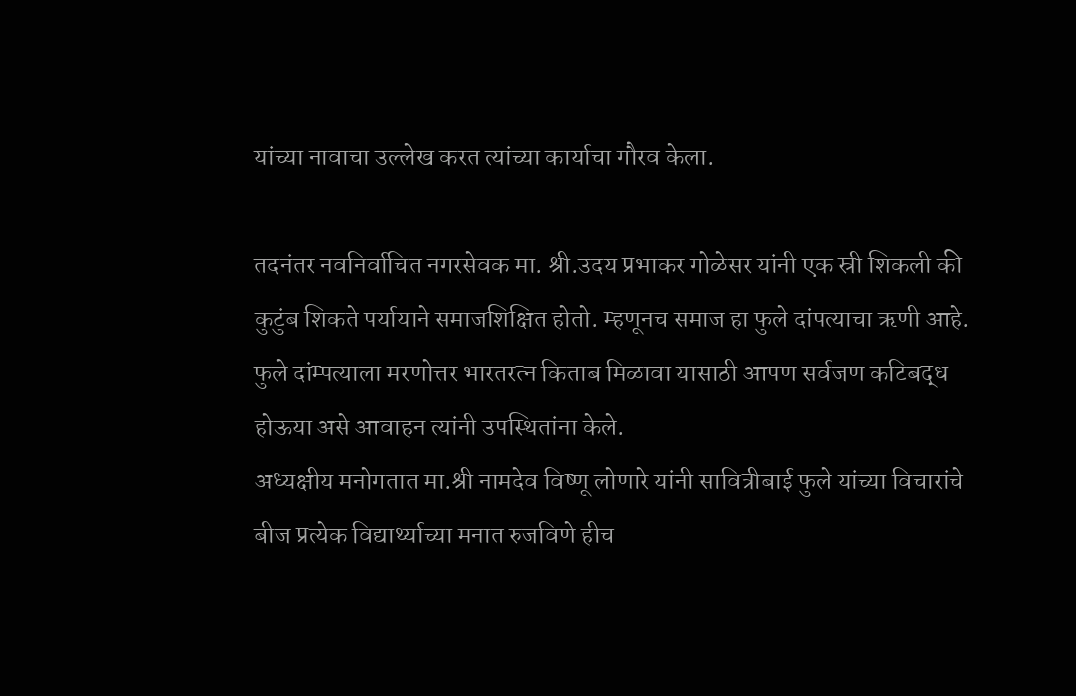यांच्या नावाचा उल्लेख करत त्यांच्या कार्याचा गौरव केला.

तदनंतर नवनिर्वाचित नगरसेवक मा. श्री.उदय प्रभाकर गोळेसर यांनी एक स्री शिकली की कुटुंब शिकते पर्यायाने समाजशिक्षित होतो. म्हणूनच समाज हा फुले दांपत्याचा ऋणी आहे. फुले दांम्पत्याला मरणोत्तर भारतरत्न किताब मिळावा यासाठी आपण सर्वजण कटिबद्ध होऊया असे आवाहन त्यांनी उपस्थितांना केले.
अध्यक्षीय मनोगतात मा.श्री नामदेव विष्णू लोणारे यांनी सावित्रीबाई फुले यांच्या विचारांचे बीज प्रत्येक विद्यार्थ्याच्या मनात रुजविणे हीच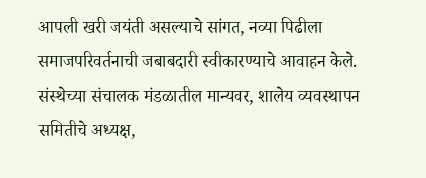आपली खरी जयंती असल्याचे सांगत, नव्या पिढीला समाजपरिवर्तनाची जबाबदारी स्वीकारण्याचे आवाहन केले.
संस्थेच्या संचालक मंडळातील मान्यवर, शालेय व्यवस्थापन समितीचे अध्यक्ष,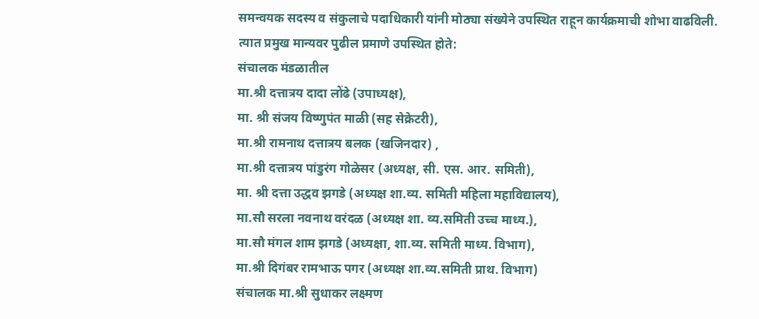समन्वयक सदस्य व संकुलाचे पदाधिकारी यांनी मोठ्या संख्येने उपस्थित राहून कार्यक्रमाची शोभा वाढविली.
त्यात प्रमुख मान्यवर पुढील प्रमाणे उपस्थित होते:
संचालक मंडळातील
मा.श्री दत्तात्रय दादा लोंढे (उपाध्यक्ष),
मा. श्री संजय विष्णुपंत माळी (सह सेक्रेटरी),
मा.श्री रामनाथ दत्तात्रय बलक (खजिनदार) ,
मा.श्री दत्तात्रय पांडुरंग गोळेसर (अध्यक्ष, सी. एस. आर. समिती),
मा. श्री दत्ता उद्धव झगडे (अध्यक्ष शा.व्य. समिती महिला महाविद्यालय),
मा.सौ सरला नवनाथ वरंदळ (अध्यक्ष शा. व्य.समिती उच्च माध्य.),
मा.सौ मंगल शाम झगडे (अध्यक्षा, शा.व्य. समिती माध्य. विभाग),
मा.श्री दिगंबर रामभाऊ पगर (अध्यक्ष शा.व्य.समिती प्राथ. विभाग)
संचालक मा.श्री सुधाकर लक्ष्मण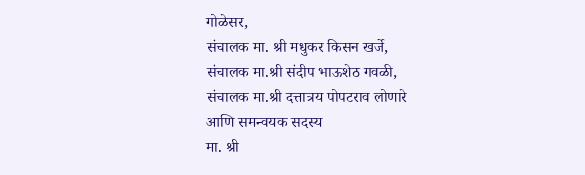गोळेसर,
संचालक मा. श्री मधुकर किसन खर्जे,
संचालक मा.श्री संदीप भाऊशेठ गवळी,
संचालक मा.श्री दत्तात्रय पोपटराव लोणारे
आणि समन्वयक सदस्य
मा. श्री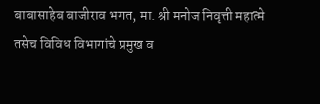बाबासाहेब बाजीराव भगत, मा. श्री मनोज निवृत्ती महात्मे
तसेच विविध विभागांचे प्रमुख व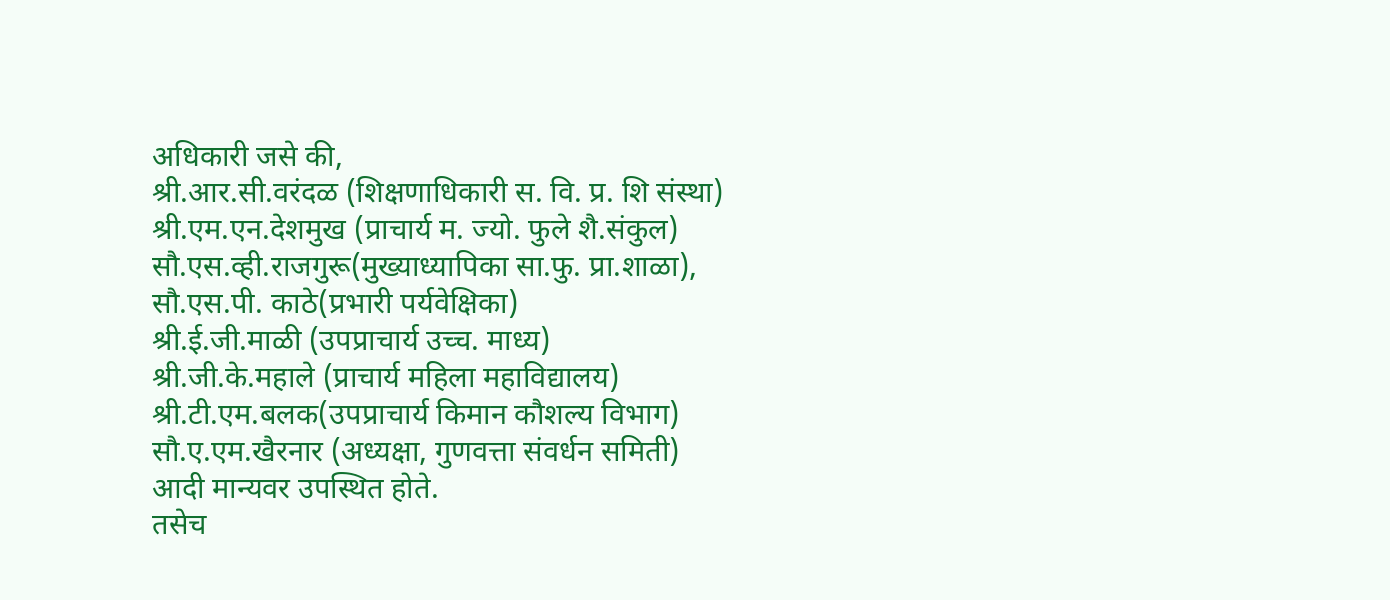अधिकारी जसे की,
श्री.आर.सी.वरंदळ (शिक्षणाधिकारी स. वि. प्र. शि संस्था)
श्री.एम.एन.देशमुख (प्राचार्य म. ज्यो. फुले शै.संकुल)
सौ.एस.व्ही.राजगुरू(मुख्याध्यापिका सा.फु. प्रा.शाळा),
सौ.एस.पी. काठे(प्रभारी पर्यवेक्षिका)
श्री.ई.जी.माळी (उपप्राचार्य उच्च. माध्य)
श्री.जी.के.महाले (प्राचार्य महिला महाविद्यालय)
श्री.टी.एम.बलक(उपप्राचार्य किमान कौशल्य विभाग)
सौ.ए.एम.खैरनार (अध्यक्षा, गुणवत्ता संवर्धन समिती)
आदी मान्यवर उपस्थित होते.
तसेच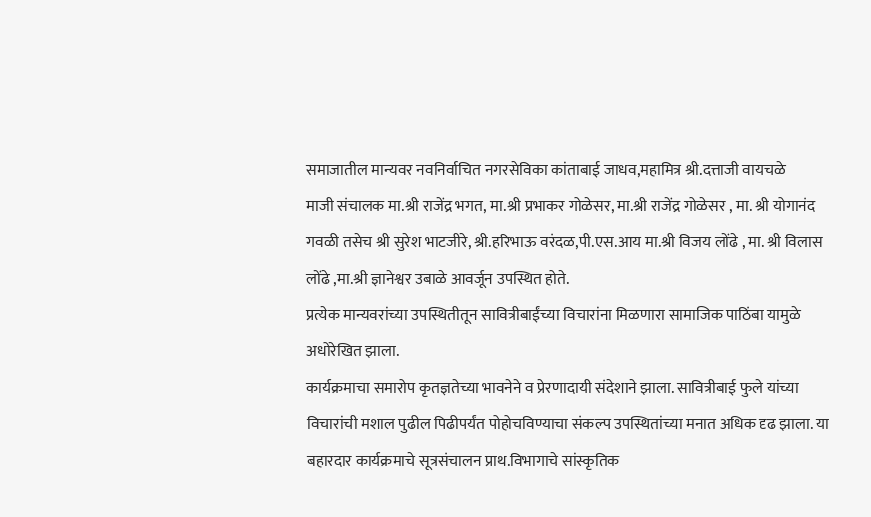समाजातील मान्यवर नवनिर्वाचित नगरसेविका कांताबाई जाधव,महामित्र श्री.दत्ताजी वायचळे
माजी संचालक मा.श्री राजेंद्र भगत, मा.श्री प्रभाकर गोळेसर, मा.श्री राजेंद्र गोळेसर , मा. श्री योगानंद गवळी तसेच श्री सुरेश भाटजीरे, श्री.हरिभाऊ वरंदळ,पी.एस.आय मा.श्री विजय लोंढे , मा. श्री विलास लोंढे ,मा.श्री ज्ञानेश्वर उबाळे आवर्जून उपस्थित होते.
प्रत्येक मान्यवरांच्या उपस्थितीतून सावित्रीबाईंच्या विचारांना मिळणारा सामाजिक पाठिंबा यामुळे अधोरेखित झाला.
कार्यक्रमाचा समारोप कृतज्ञतेच्या भावनेने व प्रेरणादायी संदेशाने झाला. सावित्रीबाई फुले यांच्या विचारांची मशाल पुढील पिढीपर्यंत पोहोचविण्याचा संकल्प उपस्थितांच्या मनात अधिक दृढ झाला. या बहारदार कार्यक्रमाचे सूत्रसंचालन प्राथ.विभागाचे सांस्कृतिक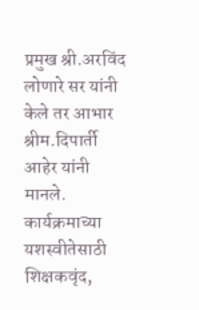प्रमुख श्री.अरविंद लोणारे सर यांनी केले तर आभार श्रीम.दिपार्ती आहेर यांनी मानले.
कार्यक्रमाच्या यशस्वीतेसाठी शिक्षकवृंद,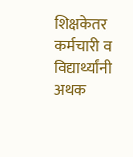शिक्षकेतर कर्मचारी व विद्यार्थ्यांनी अथक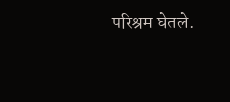परिश्रम घेतले.